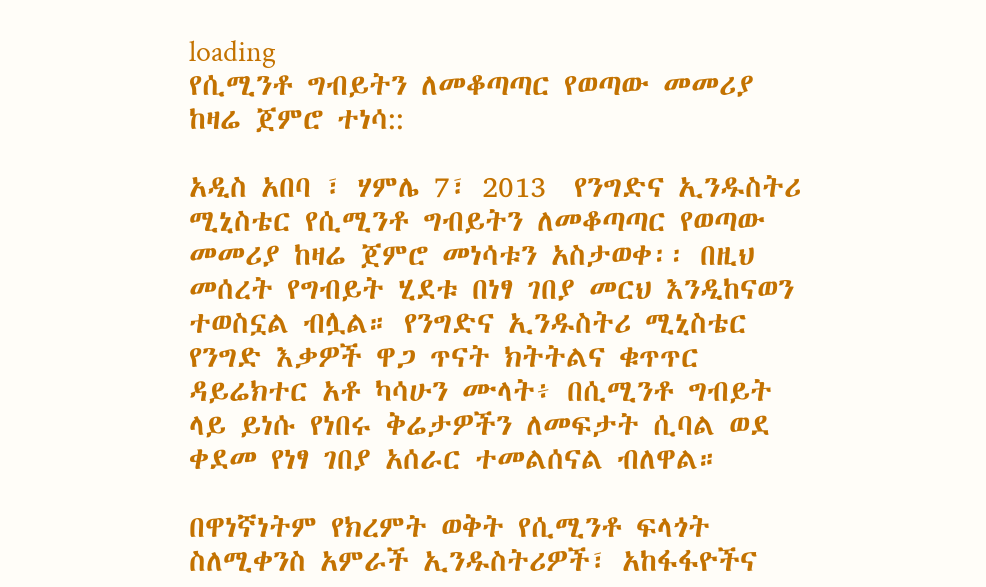loading
የሲሚንቶ ግብይትን ለመቆጣጣር የወጣው መመሪያ ከዛሬ ጀምሮ ተነሳ::

አዲስ አበባ ፣ ሃምሌ 7፣ 2013  የንግድና ኢንዱስትሪ ሚኒስቴር የሲሚንቶ ግብይትን ለመቆጣጣር የወጣው መመሪያ ከዛሬ ጀምሮ መነሳቱን አስታወቀ፡፡ በዚህ መሰረት የግብይት ሂደቱ በነፃ ገበያ መርህ እንዲከናወን ተወስኗል ብሏል። የንግድና ኢንዱስትሪ ሚኒስቴር የንግድ እቃዎች ዋጋ ጥናት ክትትልና ቁጥጥር ዳይሬክተር አቶ ካሳሁን ሙላት፥ በሲሚንቶ ግብይት ላይ ይነሱ የነበሩ ቅሬታዎችን ለመፍታት ሲባል ወደ ቀደመ የነፃ ገበያ አሰራር ተመልሰናል ብለዋል።

በዋነኛነትም የክረምት ወቅት የሲሚንቶ ፍላጎት ስለሚቀንስ አምራች ኢንዱስትሪዎች፣ አከፋፋዮችና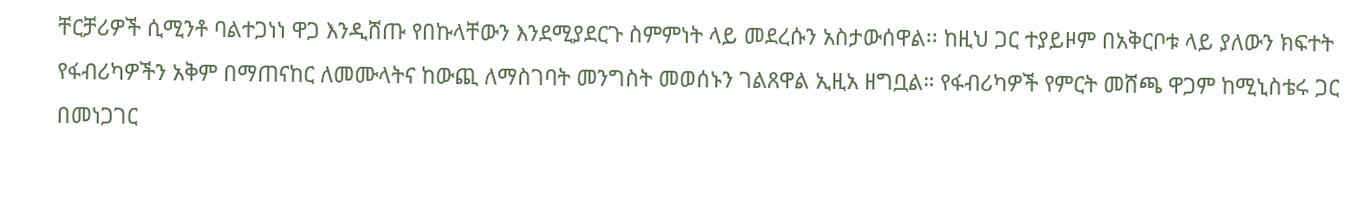ቸርቻሪዎች ሲሚንቶ ባልተጋነነ ዋጋ እንዲሸጡ የበኩላቸውን እንደሚያደርጉ ስምምነት ላይ መደረሱን አስታውሰዋል፡፡ ከዚህ ጋር ተያይዞም በአቅርቦቱ ላይ ያለውን ክፍተት የፋብሪካዎችን አቅም በማጠናከር ለመሙላትና ከውጪ ለማስገባት መንግስት መወሰኑን ገልጸዋል ኢዚአ ዘግቧል። የፋብሪካዎች የምርት መሸጫ ዋጋም ከሚኒስቴሩ ጋር በመነጋገር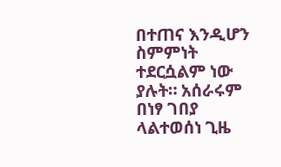በተጠና እንዲሆን ስምምነት
ተደርሷልም ነው ያሉት። አሰራሩም በነፃ ገበያ ላልተወሰነ ጊዜ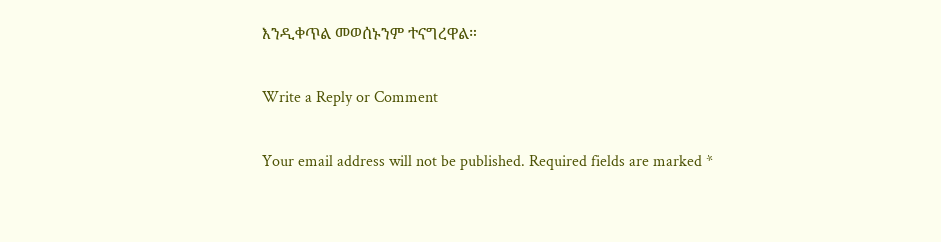እንዲቀጥል መወሰኑንም ተናግረዋል።

Write a Reply or Comment

Your email address will not be published. Required fields are marked *